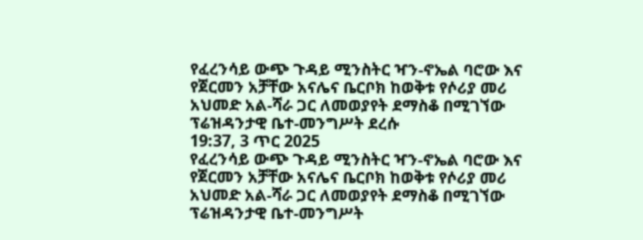የፈረንሳይ ውጭ ጉዳይ ሚንስትር ዣን-ኖኤል ባሮው እና የጀርመን አቻቸው አናሌና ቤርቦክ ከወቅቱ የሶሪያ መሪ አህመድ አል-ሻራ ጋር ለመወያየት ደማስቆ በሚገኘው ፕሬዝዳንታዊ ቤተ-መንግሥት ደረሱ
19:37, 3 ጥር 2025
የፈረንሳይ ውጭ ጉዳይ ሚንስትር ዣን-ኖኤል ባሮው እና የጀርመን አቻቸው አናሌና ቤርቦክ ከወቅቱ የሶሪያ መሪ አህመድ አል-ሻራ ጋር ለመወያየት ደማስቆ በሚገኘው ፕሬዝዳንታዊ ቤተ-መንግሥት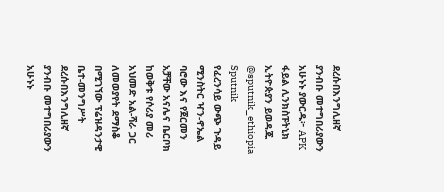ደረሱበእንግሊዘኛ ያንብቡ መተግበሪያውን አሁኑኑ ያውርዱ፦ APK ፋይል ሊንክስፑትኒክ ኢትዮጵያን ይወዳጁ @sputnik_ethiopia
Sputnik
የፈረንሳይ ውጭ ጉዳይ ሚንስትር ዣን-ኖኤል ባሮው እና የጀርመን አቻቸው አናሌና ቤርቦክ ከወቅቱ የሶሪያ መሪ አህመድ አል-ሻራ ጋር ለመወያየት ደማስቆ በሚገኘው ፕሬዝዳንታዊ ቤተ-መንግሥት ደረሱበእንግሊዘኛ ያንብቡ መተግበሪያውን አሁኑኑ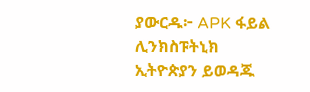ያውርዱ፦ APK ፋይል ሊንክስፑትኒክ ኢትዮጵያን ይወዳጁ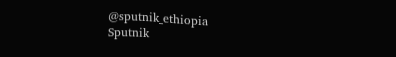@sputnik_ethiopia
Sputnik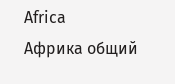Africa
Африка общий